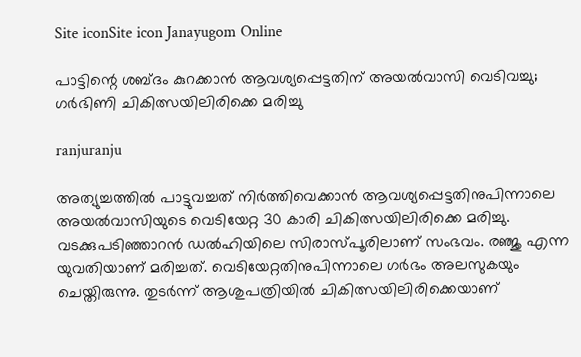Site iconSite icon Janayugom Online

പാട്ടിന്റെ ശബ്ദം കുറക്കാന്‍ ആവശ്യപ്പെട്ടതിന് അയല്‍വാസി വെടിവച്ചു; ഗര്‍ഭിണി ചികിത്സയിലിരിക്കെ മരിച്ചു

ranjuranju

അത്യുച്ചത്തിൽ പാട്ടുവച്ചത് നിർത്തിവെക്കാൻ ആവശ്യപ്പെട്ടതിനുപിന്നാലെ അയല്‍വാസിയുടെ വെടിയേറ്റ 30 കാരി ചികിത്സയിലിരിക്കെ മരിച്ചു. വടക്കുപടിഞ്ഞാറൻ ഡൽഹിയിലെ സിരാസ്പൂരിലാണ് സംഭവം. രഞ്ജു എന്ന യുവതിയാണ് മരിച്ചത്. വെടിയേറ്റതിനുപിന്നാലെ ഗര്‍ഭം അലസുകയും ചെയ്തിരുന്നു. തുടര്‍ന്ന് ആശുപത്രിയില്‍ ചികിത്സയിലിരിക്കെയാണ്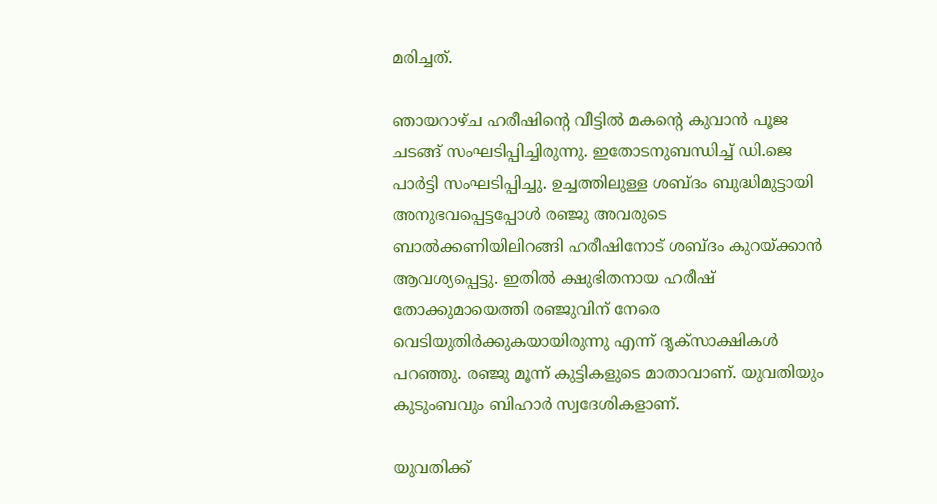മരിച്ചത്.

ഞായറാഴ്ച ഹരീഷിന്റെ വീട്ടിൽ മകന്റെ കുവാൻ പൂജ ചടങ്ങ് സംഘടിപ്പിച്ചിരുന്നു. ഇതോടനുബന്ധിച്ച് ഡി.ജെ പാർട്ടി സംഘടിപ്പിച്ചു. ഉച്ചത്തിലുള്ള ശബ്ദം ബുദ്ധിമുട്ടായി അനുഭവപ്പെട്ടപ്പോൾ രഞ്ജു അവരുടെ ബാൽക്കണിയിലിറങ്ങി ഹരീഷിനോട് ശബ്ദം കുറ‍യ്ക്കാൻ ആവശ്യപ്പെട്ടു. ഇതിൽ ക്ഷുഭിതനായ ഹരീഷ് തോക്കുമായെത്തി രഞ്ജുവിന് നേരെ വെടിയുതിർക്കുകയായിരുന്നു എന്ന് ദൃക്‌സാക്ഷികൾ പറഞ്ഞു. രഞ്ജു മൂന്ന് കുട്ടികളുടെ മാതാവാണ്. യുവതിയും കുടുംബവും ബിഹാർ സ്വദേശികളാണ്.

യുവതിക്ക്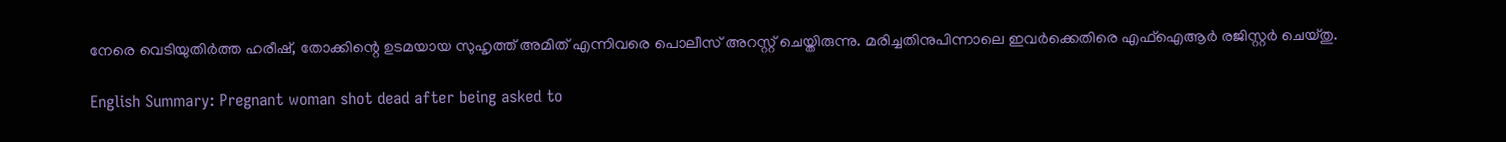നേരെ വെടിയുതിർത്ത ഹരീഷ്, തോക്കിന്റെ ഉടമയായ സുഹൃത്ത് അമിത് എന്നിവരെ പൊലീസ് അറസ്റ്റ് ചെയ്തിരുന്നു. മരിച്ചതിനുപിന്നാലെ ഇവര്‍ക്കെതിരെ എഫ്ഐആര്‍ രജിസ്റ്റര്‍ ചെയ്തു.

English Summary: Pregnant woman shot dead after being asked to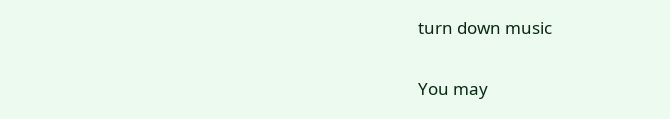turn down music

You may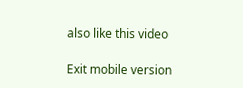also like this video

Exit mobile version